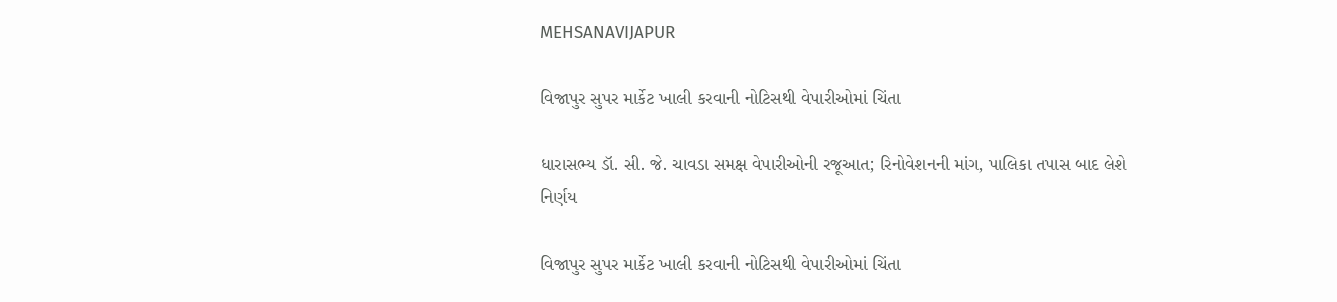MEHSANAVIJAPUR

વિજાપુર સુપર માર્કેટ ખાલી કરવાની નોટિસથી વેપારીઓમાં ચિંતા

ધારાસભ્ય ડૉ. સી. જે. ચાવડા સમક્ષ વેપારીઓની રજૂઆત; રિનોવેશનની માંગ, પાલિકા તપાસ બાદ લેશે નિર્ણય

વિજાપુર સુપર માર્કેટ ખાલી કરવાની નોટિસથી વેપારીઓમાં ચિંતા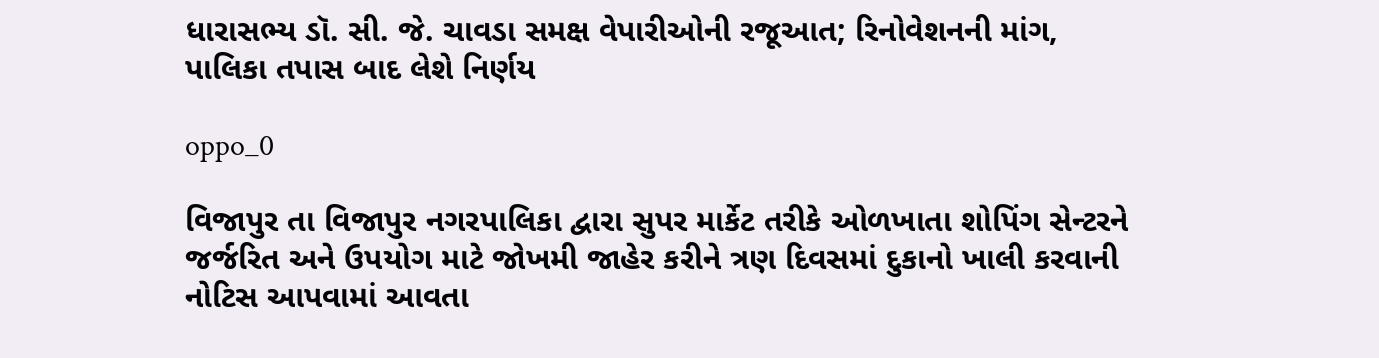ધારાસભ્ય ડૉ. સી. જે. ચાવડા સમક્ષ વેપારીઓની રજૂઆત; રિનોવેશનની માંગ, પાલિકા તપાસ બાદ લેશે નિર્ણય

oppo_0

વિજાપુર તા વિજાપુર નગરપાલિકા દ્વારા સુપર માર્કેટ તરીકે ઓળખાતા શોપિંગ સેન્ટરને જર્જરિત અને ઉપયોગ માટે જોખમી જાહેર કરીને ત્રણ દિવસમાં દુકાનો ખાલી કરવાની નોટિસ આપવામાં આવતા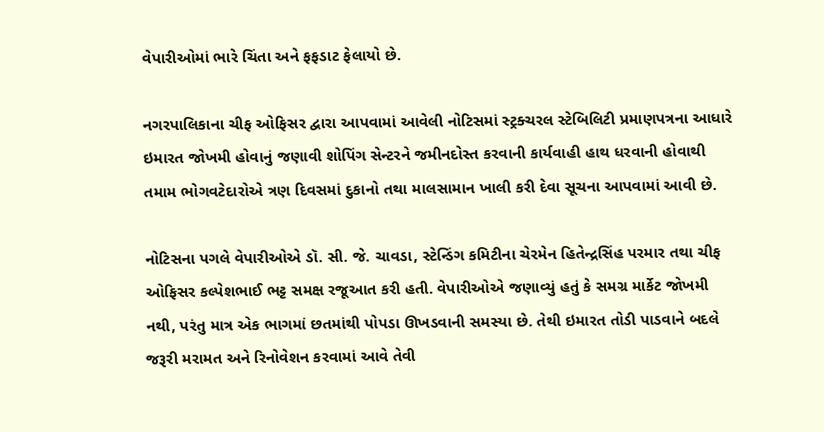વેપારીઓમાં ભારે ચિંતા અને ફફડાટ ફેલાયો છે.

નગરપાલિકાના ચીફ ઓફિસર દ્વારા આપવામાં આવેલી નોટિસમાં સ્ટ્રક્ચરલ સ્ટેબિલિટી પ્રમાણપત્રના આધારે ઇમારત જોખમી હોવાનું જણાવી શોપિંગ સેન્ટરને જમીનદોસ્ત કરવાની કાર્યવાહી હાથ ધરવાની હોવાથી તમામ ભોગવટેદારોએ ત્રણ દિવસમાં દુકાનો તથા માલસામાન ખાલી કરી દેવા સૂચના આપવામાં આવી છે.

નોટિસના પગલે વેપારીઓએ ડૉ. સી. જે. ચાવડા, સ્ટેન્ડિંગ કમિટીના ચેરમેન હિતેન્દ્રસિંહ પરમાર તથા ચીફ ઓફિસર કલ્પેશભાઈ ભટ્ટ સમક્ષ રજૂઆત કરી હતી. વેપારીઓએ જણાવ્યું હતું કે સમગ્ર માર્કેટ જોખમી નથી, પરંતુ માત્ર એક ભાગમાં છતમાંથી પોપડા ઊખડવાની સમસ્યા છે. તેથી ઇમારત તોડી પાડવાને બદલે જરૂરી મરામત અને રિનોવેશન કરવામાં આવે તેવી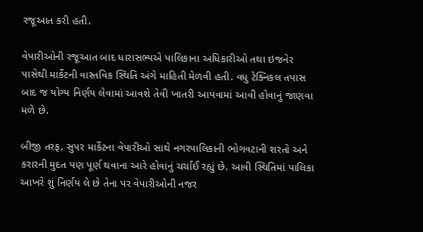રજૂઆત કરી હતી.

વેપારીઓની રજૂઆત બાદ ધારાસભ્યએ પાલિકાના અધિકારીઓ તથા ઇજનેર પાસેથી માર્કેટની વાસ્તવિક સ્થિતિ અંગે માહિતી મેળવી હતી. વધુ ટેક્નિકલ તપાસ બાદ જ યોગ્ય નિર્ણય લેવામાં આવશે તેવી ખાતરી આપવામાં આવી હોવાનું જાણવા મળે છે.

બીજી તરફ, સુપર માર્કેટના વેપારીઓ સાથે નગરપાલિકાની ભોગવટાની શરતો અને કરારની મુદત પણ પૂર્ણ થવાના આરે હોવાનું ચર્ચાઈ રહ્યું છે. આવી સ્થિતિમાં પાલિકા આખરે શું નિર્ણય લે છે તેના પર વેપારીઓની નજર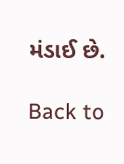મંડાઈ છે.

Back to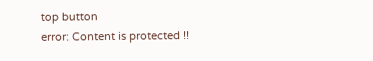top button
error: Content is protected !!